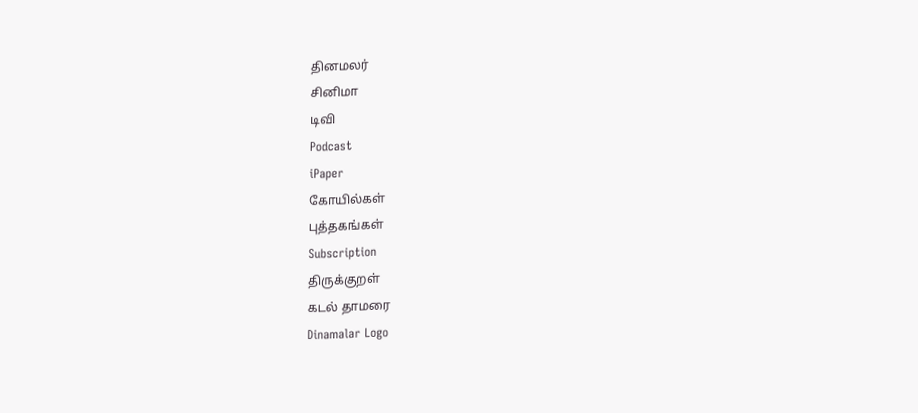தினமலர்
சினிமா
டிவி
Podcast
iPaper
கோயில்கள்
புத்தகங்கள்
Subscription
திருக்குறள்
கடல் தாமரை
Dinamalar Logo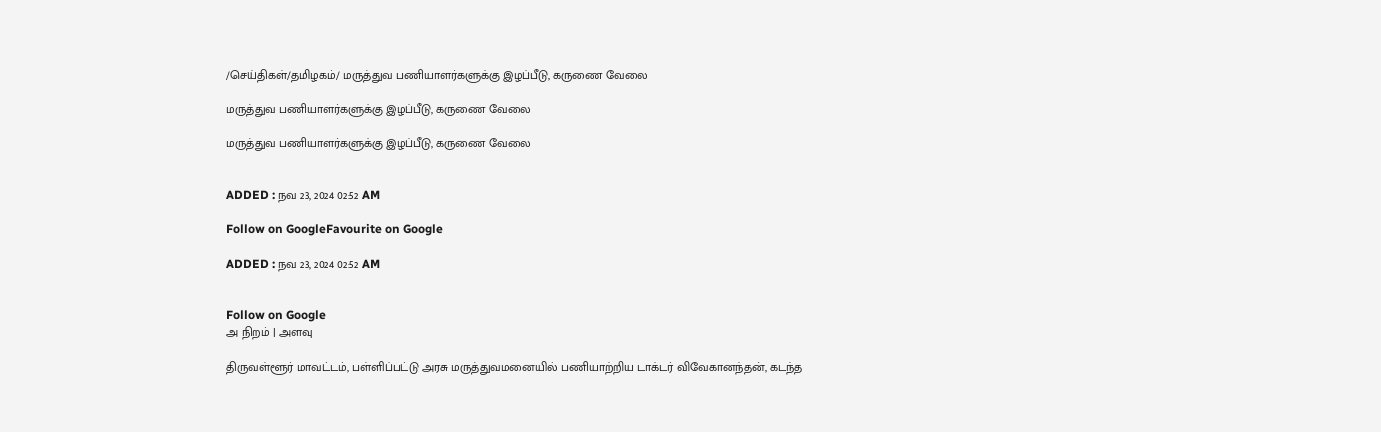/செய்திகள்/தமிழகம்/ மருத்துவ பணியாளர்களுக்கு இழப்பீடு, கருணை வேலை

மருத்துவ பணியாளர்களுக்கு இழப்பீடு, கருணை வேலை

மருத்துவ பணியாளர்களுக்கு இழப்பீடு, கருணை வேலை


ADDED : நவ 23, 2024 02:52 AM

Follow on GoogleFavourite on Google

ADDED : நவ 23, 2024 02:52 AM


Follow on Google
அ நிறம் | அளவு

திருவள்ளூர் மாவட்டம், பள்ளிப்பட்டு அரசு மருத்துவமனையில் பணியாற்றிய டாக்டர் விவேகானந்தன், கடந்த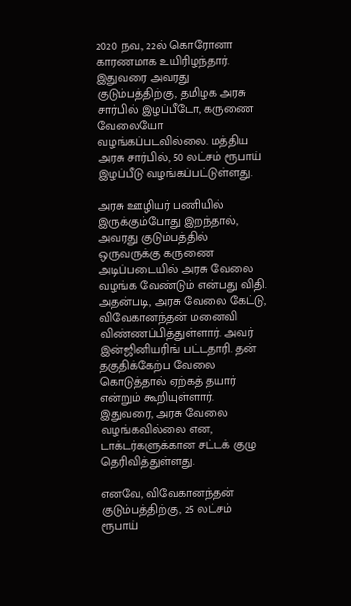2020 நவ., 22ல் கொரோனா காரணமாக உயிரிழந்தார். இதுவரை அவரது குடும்பத்திற்கு, தமிழக அரசு சார்பில் இழப்பீடோ, கருணை வேலையோ வழங்கப்படவில்லை. மத்திய அரசு சார்பில், 50 லட்சம் ரூபாய் இழப்பீடு வழங்கப்பட்டுள்ளது.

அரசு ஊழியர் பணியில் இருக்கும்போது இறந்தால், அவரது குடும்பத்தில் ஒருவருக்கு கருணை அடிப்படையில் அரசு வேலை வழங்க வேண்டும் என்பது விதி. அதன்படி, அரசு வேலை கேட்டு, விவேகானந்தன் மனைவி விண்ணப்பித்துள்ளார். அவர் இன்ஜினியரிங் பட்டதாரி. தன் தகுதிக்கேற்ப வேலை கொடுத்தால் ஏற்கத் தயார் என்றும் கூறியுள்ளார். இதுவரை, அரசு வேலை வழங்கவில்லை என, டாக்டர்களுக்கான சட்டக் குழு தெரிவித்துள்ளது.

எனவே, விவேகானந்தன் குடும்பத்திற்கு, 25 லட்சம் ரூபாய்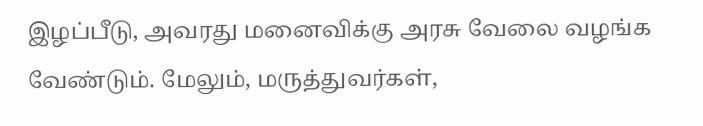இழப்பீடு, அவரது மனைவிக்கு அரசு வேலை வழங்க வேண்டும். மேலும், மருத்துவர்கள்,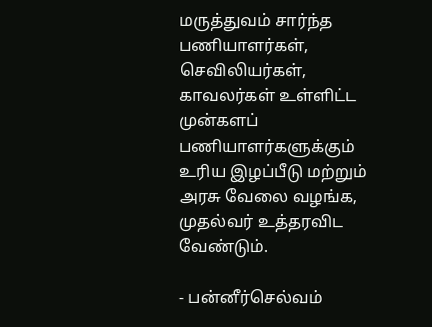மருத்துவம் சார்ந்த பணியாளர்கள், செவிலியர்கள், காவலர்கள் உள்ளிட்ட முன்களப் பணியாளர்களுக்கும் உரிய இழப்பீடு மற்றும் அரசு வேலை வழங்க, முதல்வர் உத்தரவிட வேண்டும்.

- பன்னீர்செல்வம்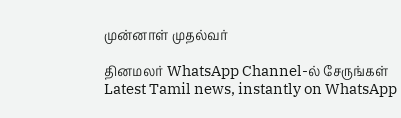முன்னாள் முதல்வர்

தினமலர் WhatsApp Channel-ல் சேருங்கள்
Latest Tamil news, instantly on WhatsApp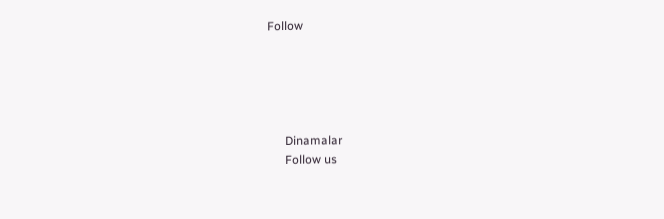Follow





      Dinamalar
      Follow us